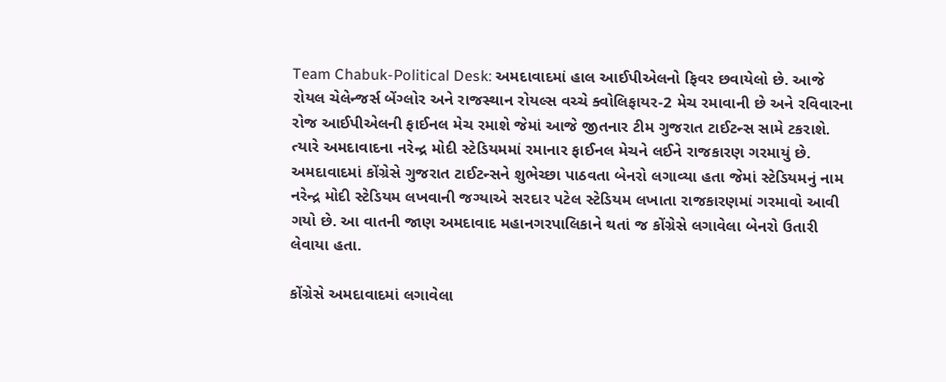Team Chabuk-Political Desk: અમદાવાદમાં હાલ આઈપીએલનો ફિવર છવાયેલો છે. આજે રોયલ ચેલેન્જર્સ બેંગ્લોર અને રાજસ્થાન રોયલ્સ વચ્ચે ક્વોલિફાયર-2 મેચ રમાવાની છે અને રવિવારના રોજ આઈપીએલની ફાઈનલ મેચ રમાશે જેમાં આજે જીતનાર ટીમ ગુજરાત ટાઈટન્સ સામે ટકરાશે. ત્યારે અમદાવાદના નરેન્દ્ર મોદી સ્ટેડિયમમાં રમાનાર ફાઈનલ મેચને લઈને રાજકારણ ગરમાયું છે. અમદાવાદમાં કોંગ્રેસે ગુજરાત ટાઈટન્સને શુભેચ્છા પાઠવતા બેનરો લગાવ્યા હતા જેમાં સ્ટેડિયમનું નામ નરેન્દ્ર મોદી સ્ટેડિયમ લખવાની જગ્યાએ સરદાર પટેલ સ્ટેડિયમ લખાતા રાજકારણમાં ગરમાવો આવી ગયો છે. આ વાતની જાણ અમદાવાદ મહાનગરપાલિકાને થતાં જ કોંગ્રેસે લગાવેલા બેનરો ઉતારી લેવાયા હતા.

કોંગ્રેસે અમદાવાદમાં લગાવેલા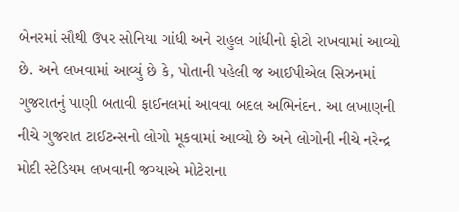બેનરમાં સૌથી ઉપર સોનિયા ગાંધી અને રાહુલ ગાંધીનો ફોટો રાખવામાં આવ્યો છે. અને લખવામાં આવ્યું છે કે, પોતાની પહેલી જ આઈપીએલ સિઝનમાં ગુજરાતનું પાણી બતાવી ફાઈનલમાં આવવા બદલ અભિનંદન. આ લખાણની નીચે ગુજરાત ટાઈટન્સનો લોગો મૂકવામાં આવ્યો છે અને લોગોની નીચે નરેન્દ્ર મોદી સ્ટેડિયમ લખવાની જગ્યાએ મોટેરાના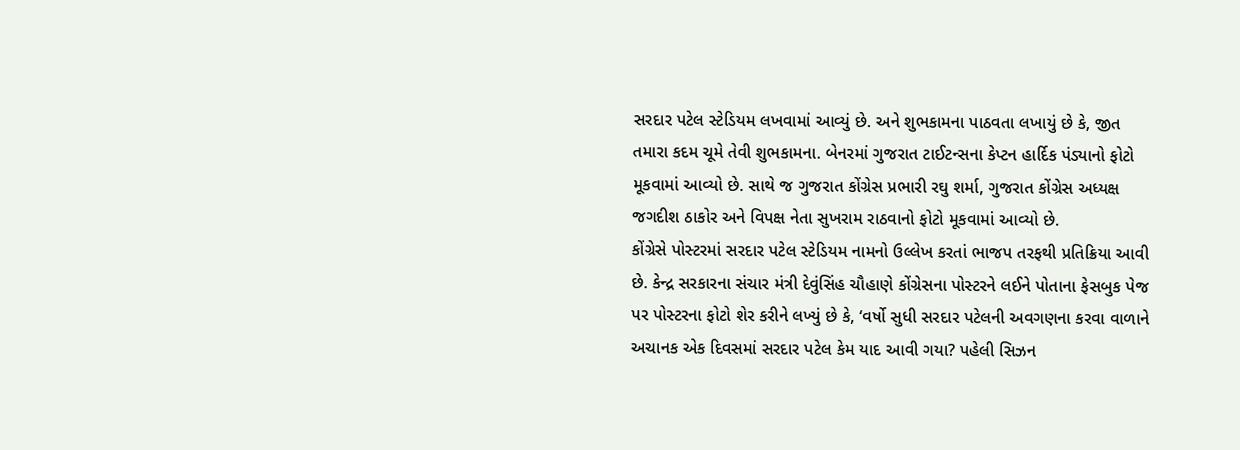સરદાર પટેલ સ્ટેડિયમ લખવામાં આવ્યું છે. અને શુભકામના પાઠવતા લખાયું છે કે, જીત તમારા કદમ ચૂમે તેવી શુભકામના. બેનરમાં ગુજરાત ટાઈટન્સના કેપ્ટન હાર્દિક પંડ્યાનો ફોટો મૂકવામાં આવ્યો છે. સાથે જ ગુજરાત કોંગ્રેસ પ્રભારી રઘુ શર્મા, ગુજરાત કોંગ્રેસ અધ્યક્ષ જગદીશ ઠાકોર અને વિપક્ષ નેતા સુખરામ રાઠવાનો ફોટો મૂકવામાં આવ્યો છે.
કોંગ્રેસે પોસ્ટરમાં સરદાર પટેલ સ્ટેડિયમ નામનો ઉલ્લેખ કરતાં ભાજપ તરફથી પ્રતિક્રિયા આવી છે. કેન્દ્ર સરકારના સંચાર મંત્રી દેવુંસિંહ ચૌહાણે કોંગ્રેસના પોસ્ટરને લઈને પોતાના ફેસબુક પેજ પર પોસ્ટરના ફોટો શેર કરીને લખ્યું છે કે, ‘વર્ષો સુધી સરદાર પટેલની અવગણના કરવા વાળાને અચાનક એક દિવસમાં સરદાર પટેલ કેમ યાદ આવી ગયા? પહેલી સિઝન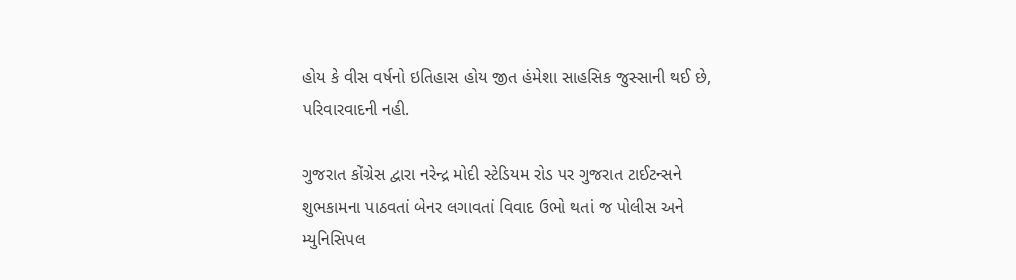હોય કે વીસ વર્ષનો ઇતિહાસ હોય જીત હંમેશા સાહસિક જુસ્સાની થઈ છે, પરિવારવાદની નહી.

ગુજરાત કોંગ્રેસ દ્વારા નરેન્દ્ર મોદી સ્ટેડિયમ રોડ પર ગુજરાત ટાઈટન્સને શુભકામના પાઠવતાં બેનર લગાવતાં વિવાદ ઉભો થતાં જ પોલીસ અને મ્યુનિસિપલ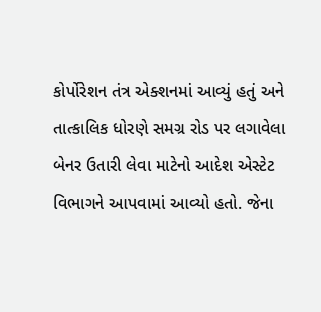કોર્પોરેશન તંત્ર એક્શનમાં આવ્યું હતું અને તાત્કાલિક ધોરણે સમગ્ર રોડ પર લગાવેલા બેનર ઉતારી લેવા માટેનો આદેશ એસ્ટેટ વિભાગને આપવામાં આવ્યો હતો. જેના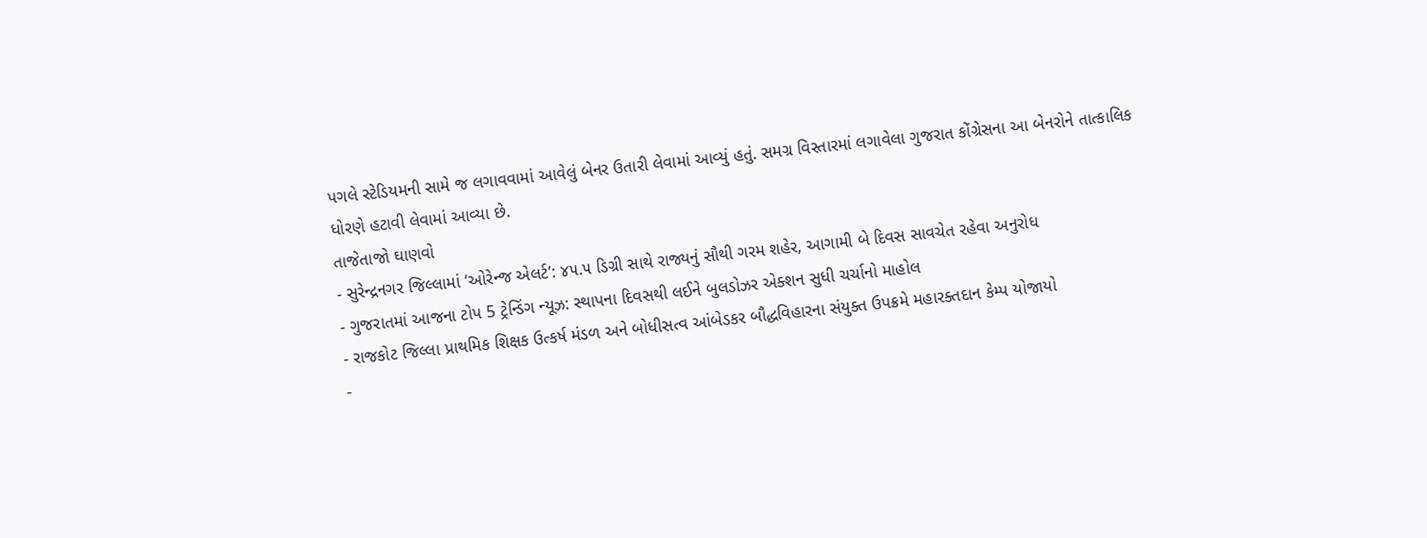પગલે સ્ટેડિયમની સામે જ લગાવવામાં આવેલું બેનર ઉતારી લેવામાં આવ્યું હતું. સમગ્ર વિસ્તારમાં લગાવેલા ગુજરાત કોંગ્રેસના આ બેનરોને તાત્કાલિક ધોરણે હટાવી લેવામાં આવ્યા છે.
તાજેતાજો ઘાણવો
- સુરેન્દ્રનગર જિલ્લામાં ‘ઓરેન્જ એલર્ટ’: ૪૫.૫ ડિગ્રી સાથે રાજ્યનું સૌથી ગરમ શહેર, આગામી બે દિવસ સાવચેત રહેવા અનુરોધ
- ગુજરાતમાં આજના ટોપ 5 ટ્રેન્ડિંગ ન્યૂઝ: સ્થાપના દિવસથી લઈને બુલડોઝર એક્શન સુધી ચર્ચાનો માહોલ
- રાજકોટ જિલ્લા પ્રાથમિક શિક્ષક ઉત્કર્ષ મંડળ અને બોધીસત્વ આંબેડકર બૌદ્ધવિહારના સંયુક્ત ઉપક્રમે મહારક્તદાન કેમ્પ યોજાયો
-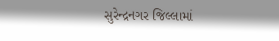સુરેન્દ્રનગર જિલ્લામાં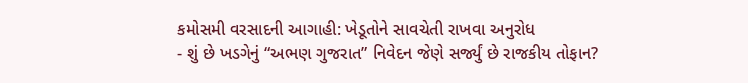કમોસમી વરસાદની આગાહી: ખેડૂતોને સાવચેતી રાખવા અનુરોધ
- શું છે ખડગેનું “અભણ ગુજરાત” નિવેદન જેણે સર્જ્યું છે રાજકીય તોફાન?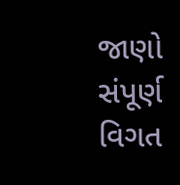જાણો સંપૂર્ણ વિગત